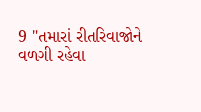9 "તમારાં રીતરિવાજોને વળગી રહેવા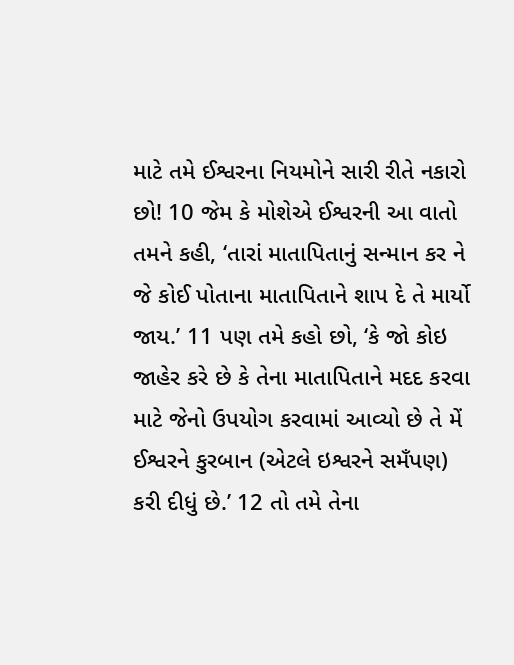માટે તમે ઈશ્વરના નિયમોને સારી રીતે નકારો છો! 10 જેમ કે મોશેએ ઈશ્વરની આ વાતો તમને કહી, ‘તારાં માતાપિતાનું સન્માન કર ને જે કોઈ પોતાના માતાપિતાને શાપ દે તે માર્યો જાય.’ 11 પણ તમે કહો છો, ‘કે જો કોઇ જાહેર કરે છે કે તેના માતાપિતાને મદદ કરવા માટે જેનો ઉપયોગ કરવામાં આવ્યો છે તે મેં ઈશ્વરને કુરબાન (એટલે ઇશ્વરને સમઁપણ) કરી દીધું છે.’ 12 તો તમે તેના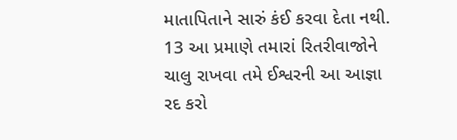માતાપિતાને સારું કંઈ કરવા દેતા નથી. 13 આ પ્રમાણે તમારાં રિતરીવાજોને ચાલુ રાખવા તમે ઈશ્વરની આ આજ્ઞા રદ કરો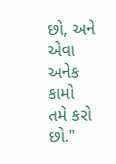છો, અને એવા અનેક કામો તમે કરો છો."